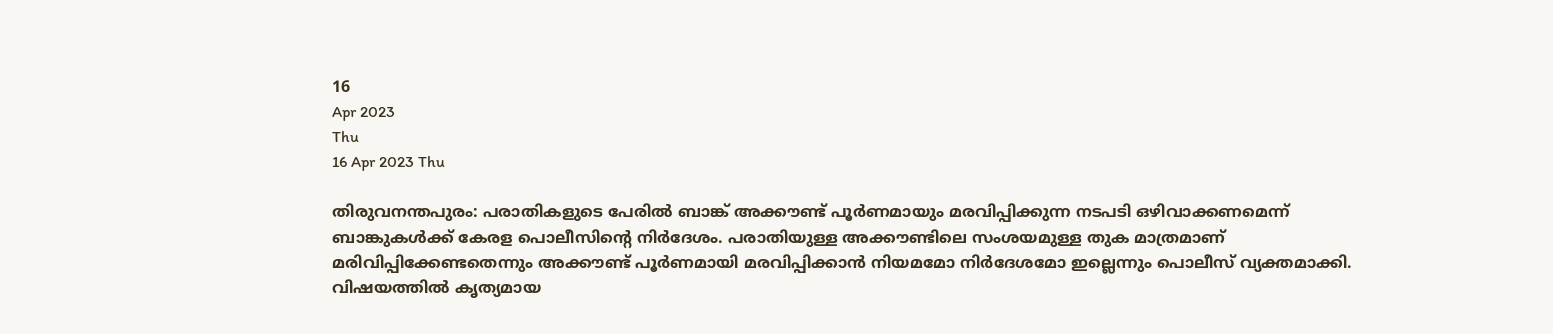16
Apr 2023
Thu
16 Apr 2023 Thu

തിരുവനന്തപുരം: പരാതികളുടെ പേരിൽ ബാങ്ക് അക്കൗണ്ട് പൂർണമായും മരവിപ്പിക്കുന്ന നടപടി ഒഴിവാക്കണമെന്ന് ബാങ്കുകൾക്ക് കേരള പൊലീസിന്റെ നിർദേശം. പരാതിയുള്ള അക്കൗണ്ടിലെ സംശയമുള്ള തുക മാത്രമാണ് മരിവിപ്പിക്കേണ്ടതെന്നും അക്കൗണ്ട് പൂർണമായി മരവിപ്പിക്കാൻ നിയമമോ നിർദേശമോ ഇല്ലെന്നും പൊലീസ് വ്യക്തമാക്കി. വിഷയത്തിൽ കൃത്യമായ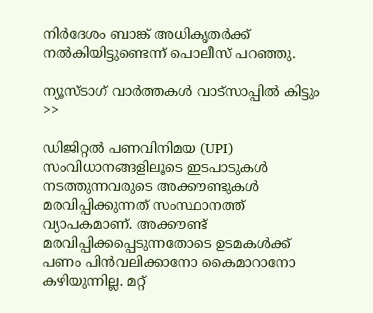നിർദേശം ബാങ്ക് അധികൃതർക്ക് നൽകിയിട്ടുണ്ടെന്ന് പൊലീസ് പറഞ്ഞു.

ന്യൂസ്ടാഗ് വാര്‍ത്തകള്‍ വാട്‌സാപ്പില്‍ കിട്ടും >>

ഡിജിറ്റൽ പണവിനിമയ (UPI) സംവിധാനങ്ങളിലൂടെ ഇടപാടുകൾ നടത്തുന്നവരുടെ അക്കൗണ്ടുകൾ മരവിപ്പിക്കുന്നത് സംസ്ഥാനത്ത് വ്യാപകമാണ്. അക്കൗണ്ട് മരവിപ്പിക്കപ്പെടുന്നതോടെ ഉടമകൾക്ക് പണം പിൻവലിക്കാനോ കൈമാറാനോ കഴിയുന്നില്ല. മറ്റ്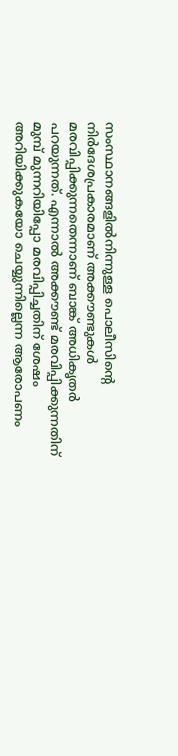സംസ്ഥാനങ്ങളിൽനിന്നുള്ള പൊലീസിന്റെ നിർദേശപ്രകാരമാണ് അക്കൗണ്ടുകൾ മരവിപ്പിക്കുന്നതെന്നാണ് ബാങ്ക് അധികൃതർ പറയുന്നത്. എന്നാൽ അക്കൗണ്ട് മരവിപ്പിക്കുന്നതിന് മുമ്പ് മുന്നറിയിപ്പോ മരവിപ്പിച്ചതിന് ശേഷം അറിയിക്കുകയോ ചെയ്യുന്നില്ലെന്ന ആരോപണം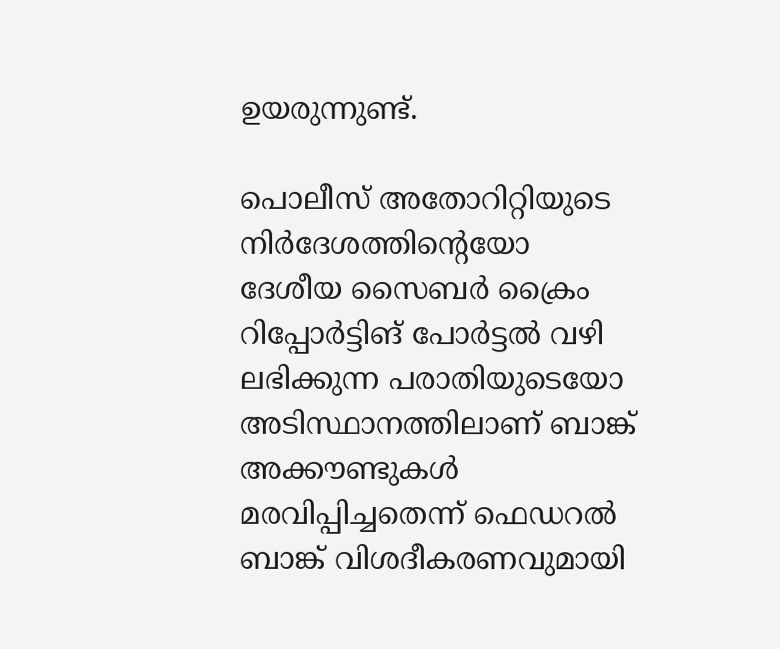ഉയരുന്നുണ്ട്.

പൊലീസ് അതോറിറ്റിയുടെ നിർദേശത്തിന്റെയോ ദേശീയ സൈബർ ക്രൈം റിപ്പോർട്ടിങ് പോർട്ടൽ വഴി ലഭിക്കുന്ന പരാതിയുടെയോ അടിസ്ഥാനത്തിലാണ് ബാങ്ക് അക്കൗണ്ടുകൾ മരവിപ്പിച്ചതെന്ന് ഫെഡറൽ ബാങ്ക് വിശദീകരണവുമായി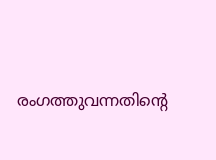രംഗത്തുവന്നതിന്റെ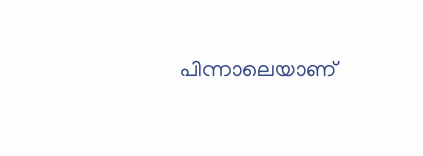പിന്നാലെയാണ്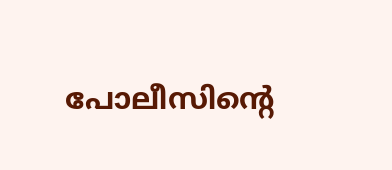പോലീസിന്റെ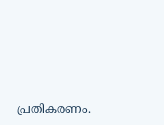പ്രതികരണം.